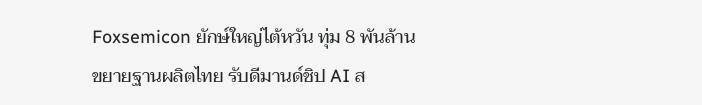Foxsemicon ยักษ์ใหญ่ไต้หวัน ทุ่ม 8 พันล้าน ขยายฐานผลิตไทย รับดีมานด์ชิป AI ส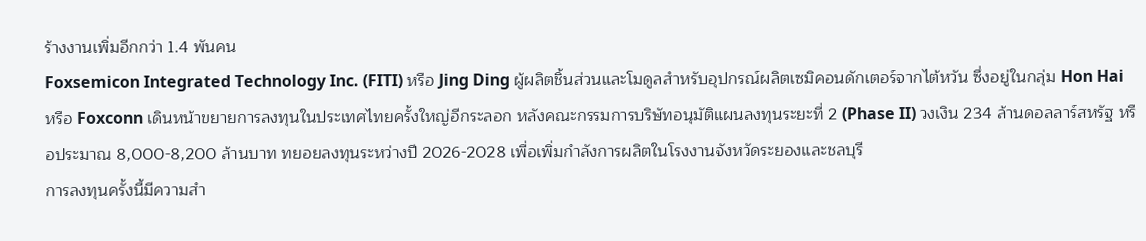ร้างงานเพิ่มอีกกว่า 1.4 พันคน
Foxsemicon Integrated Technology Inc. (FITI) หรือ Jing Ding ผู้ผลิตชิ้นส่วนและโมดูลสำหรับอุปกรณ์ผลิตเซมิคอนดักเตอร์จากไต้หวัน ซึ่งอยู่ในกลุ่ม Hon Hai หรือ Foxconn เดินหน้าขยายการลงทุนในประเทศไทยครั้งใหญ่อีกระลอก หลังคณะกรรมการบริษัทอนุมัติแผนลงทุนระยะที่ 2 (Phase II) วงเงิน 234 ล้านดอลลาร์สหรัฐ หรือประมาณ 8,000-8,200 ล้านบาท ทยอยลงทุนระหว่างปี 2026-2028 เพื่อเพิ่มกำลังการผลิตในโรงงานจังหวัดระยองและชลบุรี
การลงทุนครั้งนี้มีความสำ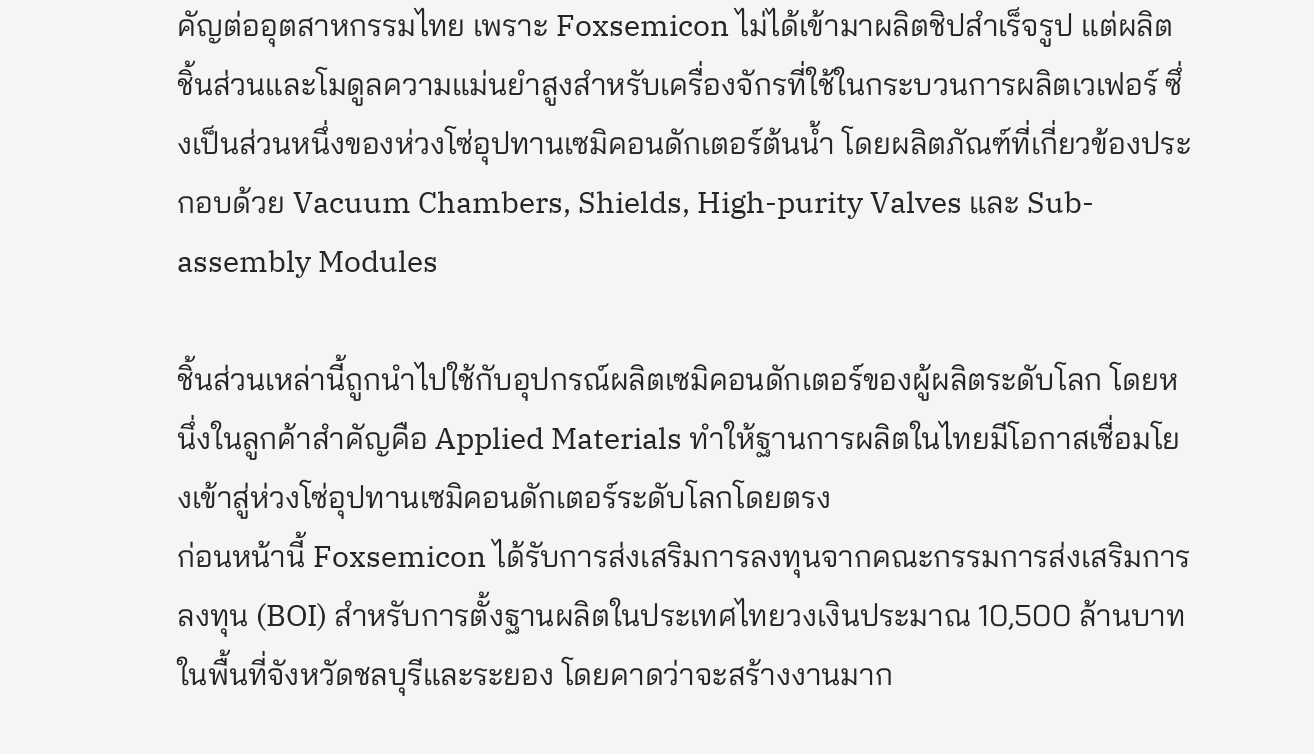คัญต่ออุตสาหกรรมไทย เพราะ Foxsemicon ไม่ได้เข้ามาผลิตชิปสำเร็จรูป แต่ผลิต ชิ้นส่วนและโมดูลความแม่นยำสูงสำหรับเครื่องจักรที่ใช้ในกระบวนการผลิตเวเฟอร์ ซึ่งเป็นส่วนหนึ่งของห่วงโซ่อุปทานเซมิคอนดักเตอร์ต้นน้ำ โดยผลิตภัณฑ์ที่เกี่ยวข้องประกอบด้วย Vacuum Chambers, Shields, High-purity Valves และ Sub-assembly Modules

ชิ้นส่วนเหล่านี้ถูกนำไปใช้กับอุปกรณ์ผลิตเซมิคอนดักเตอร์ของผู้ผลิตระดับโลก โดยหนึ่งในลูกค้าสำคัญคือ Applied Materials ทำให้ฐานการผลิตในไทยมีโอกาสเชื่อมโยงเข้าสู่ห่วงโซ่อุปทานเซมิคอนดักเตอร์ระดับโลกโดยตรง
ก่อนหน้านี้ Foxsemicon ได้รับการส่งเสริมการลงทุนจากคณะกรรมการส่งเสริมการลงทุน (BOI) สำหรับการตั้งฐานผลิตในประเทศไทยวงเงินประมาณ 10,500 ล้านบาท ในพื้นที่จังหวัดชลบุรีและระยอง โดยคาดว่าจะสร้างงานมาก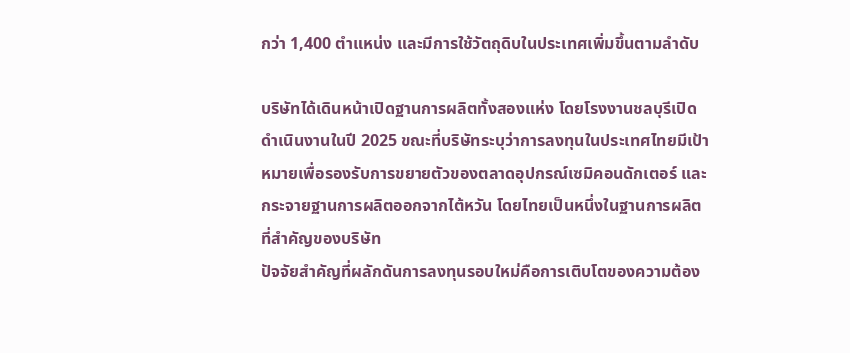กว่า 1,400 ตำแหน่ง และมีการใช้วัตถุดิบในประเทศเพิ่มขึ้นตามลำดับ

บริษัทได้เดินหน้าเปิดฐานการผลิตทั้งสองแห่ง โดยโรงงานชลบุรีเปิดดำเนินงานในปี 2025 ขณะที่บริษัทระบุว่าการลงทุนในประเทศไทยมีเป้าหมายเพื่อรองรับการขยายตัวของตลาดอุปกรณ์เซมิคอนดักเตอร์ และกระจายฐานการผลิตออกจากไต้หวัน โดยไทยเป็นหนึ่งในฐานการผลิตที่สำคัญของบริษัท
ปัจจัยสำคัญที่ผลักดันการลงทุนรอบใหม่คือการเติบโตของความต้อง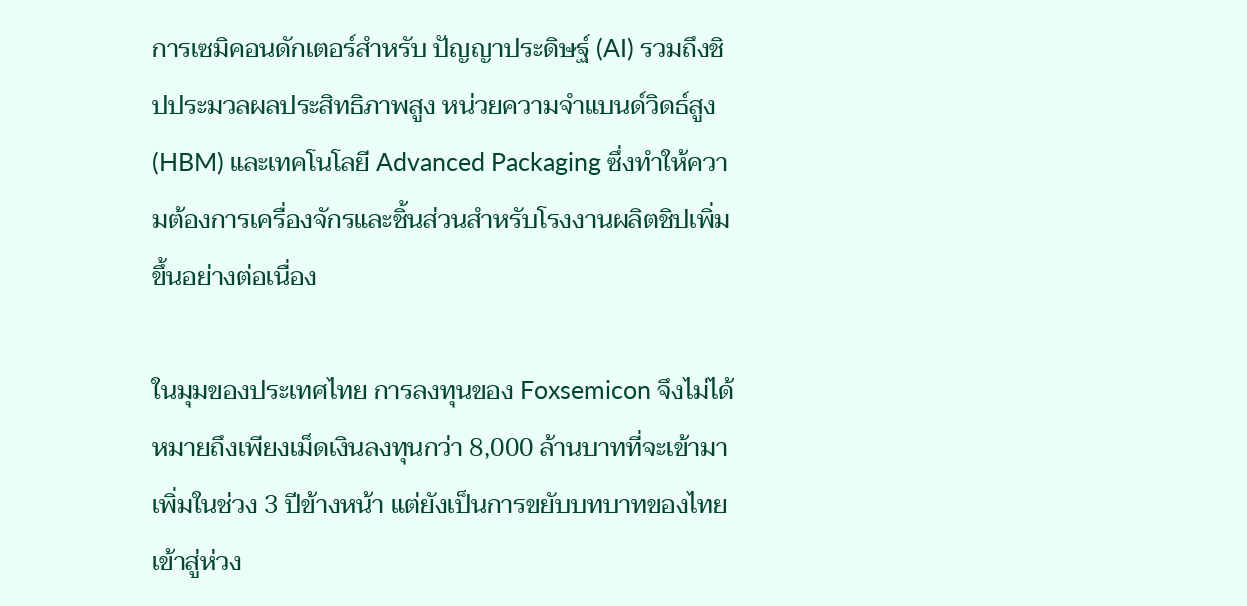การเซมิคอนดักเตอร์สำหรับ ปัญญาประดิษฐ์ (AI) รวมถึงชิปประมวลผลประสิทธิภาพสูง หน่วยความจำแบนด์วิดธ์สูง (HBM) และเทคโนโลยี Advanced Packaging ซึ่งทำให้ความต้องการเครื่องจักรและชิ้นส่วนสำหรับโรงงานผลิตชิปเพิ่มขึ้นอย่างต่อเนื่อง

ในมุมของประเทศไทย การลงทุนของ Foxsemicon จึงไม่ได้หมายถึงเพียงเม็ดเงินลงทุนกว่า 8,000 ล้านบาทที่จะเข้ามาเพิ่มในช่วง 3 ปีข้างหน้า แต่ยังเป็นการขยับบทบาทของไทยเข้าสู่ห่วง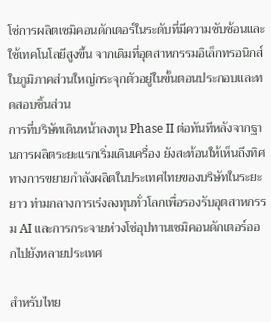โซ่การผลิตเซมิคอนดักเตอร์ในระดับที่มีความซับซ้อนและใช้เทคโนโลยีสูงขึ้น จากเดิมที่อุตสาหกรรมอิเล็กทรอนิกส์ในภูมิภาคส่วนใหญ่กระจุกตัวอยู่ในขั้นตอนประกอบและทดสอบชิ้นส่วน
การที่บริษัทเดินหน้าลงทุน Phase II ต่อทันทีหลังจากฐานการผลิตระยะแรกเริ่มเดินเครื่อง ยังสะท้อนให้เห็นถึงทิศทางการขยายกำลังผลิตในประเทศไทยของบริษัทในระยะยาว ท่ามกลางการเร่งลงทุนทั่วโลกเพื่อรองรับอุตสาหกรรม AI และการกระจายห่วงโซ่อุปทานเซมิคอนดักเตอร์ออกไปยังหลายประเทศ

สำหรับไทย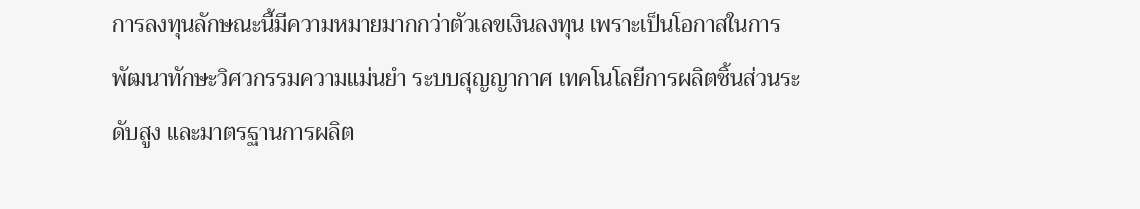การลงทุนลักษณะนี้มีความหมายมากกว่าตัวเลขเงินลงทุน เพราะเป็นโอกาสในการพัฒนาทักษะวิศวกรรมความแม่นยำ ระบบสุญญากาศ เทคโนโลยีการผลิตชิ้นส่วนระดับสูง และมาตรฐานการผลิต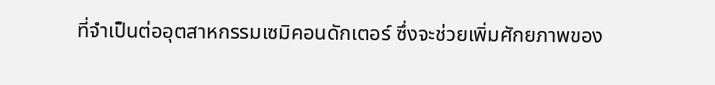ที่จำเป็นต่ออุตสาหกรรมเซมิคอนดักเตอร์ ซึ่งจะช่วยเพิ่มศักยภาพของ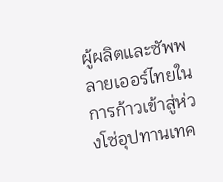ผู้ผลิตและซัพพลายเออร์ไทยในการก้าวเข้าสู่ห่วงโซ่อุปทานเทค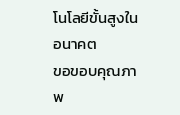โนโลยีขั้นสูงในอนาคต
ขอขอบคุณภาพ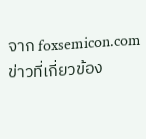จาก foxsemicon.com
ข่าวที่เกี่ยวข้อง